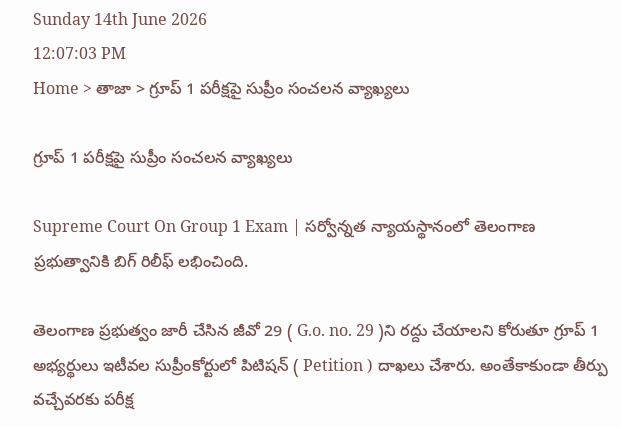Sunday 14th June 2026
12:07:03 PM
Home > తాజా > గ్రూప్ 1 పరీక్షపై సుప్రీం సంచలన వ్యాఖ్యలు

గ్రూప్ 1 పరీక్షపై సుప్రీం సంచలన వ్యాఖ్యలు

Supreme Court On Group 1 Exam | సర్వోన్నత న్యాయస్థానంలో తెలంగాణ ప్రభుత్వానికి బిగ్ రిలీఫ్ లభించింది.

తెలంగాణ ప్రభుత్వం జారీ చేసిన జీవో 29 ( G.o. no. 29 )ని రద్దు చేయాలని కోరుతూ గ్రూప్ 1 అభ్యర్థులు ఇటీవల సుప్రీంకోర్టులో పిటిషన్ ( Petition ) దాఖలు చేశారు. అంతేకాకుండా తీర్పు వచ్చేవరకు పరీక్ష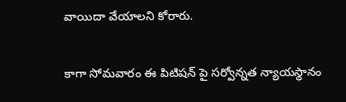వాయిదా వేయాలని కోరారు.

కాగా సోమవారం ఈ పిటిషన్ పై సర్వోన్నత న్యాయస్థానం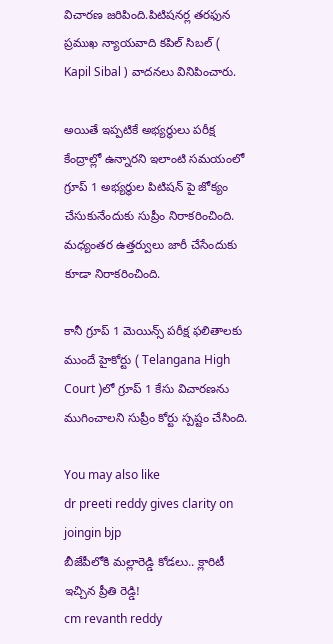విచారణ జరిపింది.పిటిషనర్ల తరఫున ప్రముఖ న్యాయవాది కపిల్ సిబల్ ( Kapil Sibal ) వాదనలు వినిపించారు.

అయితే ఇప్పటికే అభ్యర్థులు పరీక్ష కేంద్రాల్లో ఉన్నారని ఇలాంటి సమయంలో గ్రూప్ 1 అభ్యర్థుల పిటిషన్ పై జోక్యం చేసుకునేందుకు సుప్రీం నిరాకరించింది. మధ్యంతర ఉత్తర్వులు జారీ చేసేందుకు కూడా నిరాకరించింది.

కానీ గ్రూప్ 1 మెయిన్స్ పరీక్ష ఫలితాలకు ముందే హైకోర్టు ( Telangana High Court )లో గ్రూప్ 1 కేసు విచారణను ముగించాలని సుప్రీం కోర్టు స్పష్టం చేసింది.

You may also like
dr preeti reddy gives clarity on joingin bjp
బీజేపీలోకి మల్లారెడ్డి కోడలు.. క్లారిటీ ఇచ్చిన ప్రీతి రెడ్డి!
cm revanth reddy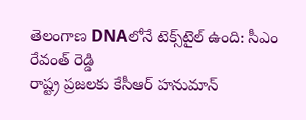తెలంగాణ DNAలోనే టెక్స్‌టైల్ ఉంది: సీఎం రేవంత్ రెడ్డి
రాష్ట్ర ప్రజలకు కేసీఆర్ హనుమాన్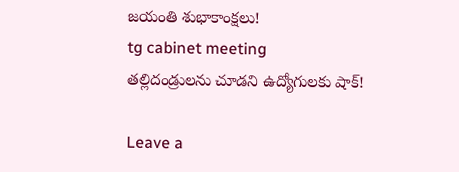జయంతి శుభాకాంక్షలు!
tg cabinet meeting
తల్లిదండ్రులను చూడని ఉద్యోగులకు షాక్!

Leave a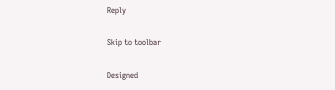Reply

Skip to toolbar

Designed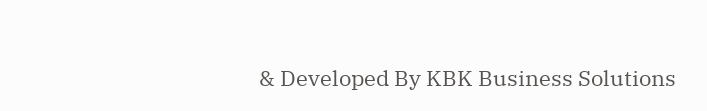& Developed By KBK Business Solutions